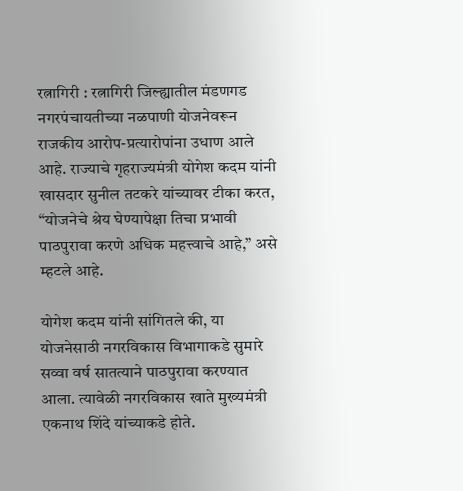रत्नागिरी : रत्नागिरी जिल्ह्यातील मंडणगड नगरपंचायतीच्या नळपाणी योजनेवरून राजकीय आरोप-प्रत्यारोपांना उधाण आले आहे. राज्याचे गृहराज्यमंत्री योगेश कदम यांनी खासदार सुनील तटकरे यांच्यावर टीका करत, “योजनेचे श्रेय घेण्यापेक्षा तिचा प्रभावी पाठपुरावा करणे अधिक महत्त्वाचे आहे,” असे म्हटले आहे.

योगेश कदम यांनी सांगितले की, या योजनेसाठी नगरविकास विभागाकडे सुमारे सव्वा वर्ष सातत्याने पाठपुरावा करण्यात आला. त्यावेळी नगरविकास खाते मुख्यमंत्री एकनाथ शिंदे यांच्याकडे होते.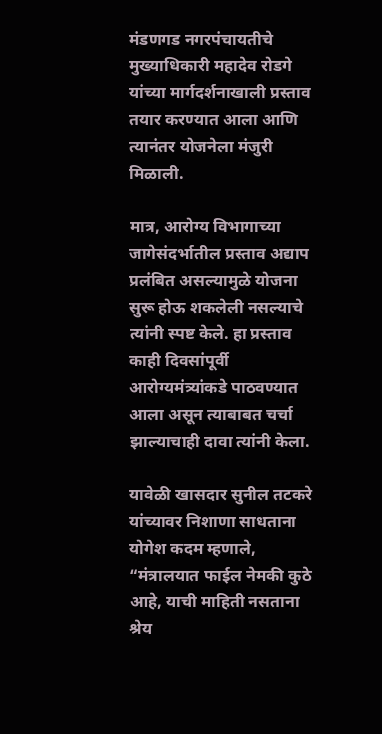मंडणगड नगरपंचायतीचे मुख्याधिकारी महादेव रोडगे यांच्या मार्गदर्शनाखाली प्रस्ताव तयार करण्यात आला आणि त्यानंतर योजनेला मंजुरी मिळाली.

मात्र, आरोग्य विभागाच्या जागेसंदर्भातील प्रस्ताव अद्याप प्रलंबित असल्यामुळे योजना सुरू होऊ शकलेली नसल्याचे त्यांनी स्पष्ट केले. हा प्रस्ताव काही दिवसांपूर्वी आरोग्यमंत्र्यांकडे पाठवण्यात आला असून त्याबाबत चर्चा झाल्याचाही दावा त्यांनी केला.

यावेळी खासदार सुनील तटकरे यांच्यावर निशाणा साधताना योगेश कदम म्हणाले, “मंत्रालयात फाईल नेमकी कुठे आहे, याची माहिती नसताना श्रेय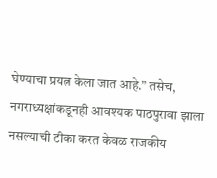घेण्याचा प्रयत्न केला जात आहे.” तसेच, नगराध्यक्षांकडूनही आवश्यक पाठपुरावा झाला नसल्याची टीका करत केवळ राजकीय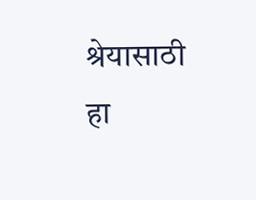श्रेयासाठी हा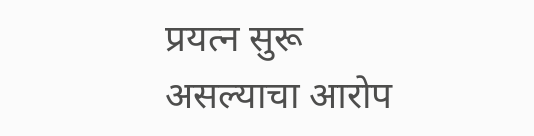प्रयत्न सुरू असल्याचा आरोप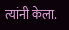त्यांनी केला.